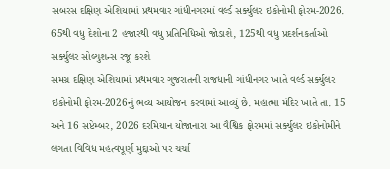સબરસ દક્ષિણ એશિયામાં પ્રથમવાર ગાંધીનગરમાં વર્લ્ડ સર્ક્યુલર ઇકોનોમી ફોરમ-2026.
65થી વધુ દેશોના 2 હજારથી વધુ પ્રતિનિધિઓ જોડાશે, 125થી વધુ પ્રદર્શનકર્તાઓ સર્ક્યુલર સોલ્યુશન્સ રજૂ કરશે
સમગ્ર દક્ષિણ એશિયામાં પ્રથમવાર ગુજરાતની રાજધાની ગાંધીનગર ખાતે વર્લ્ડ સર્ક્યુલર ઇકોનોમી ફોરમ-2026નું ભવ્ય આયોજન કરવામાં આવ્યું છે. મહાત્મા મંદિર ખાતે તા. 15 અને 16 સપ્ટેમ્બર, 2026 દરમિયાન યોજાનારા આ વૈશ્વિક ફોરમમાં સર્ક્યુલર ઇકોનોમીને લગતા વિવિધ મહત્વપૂર્ણ મુદ્દાઓ પર ચર્ચા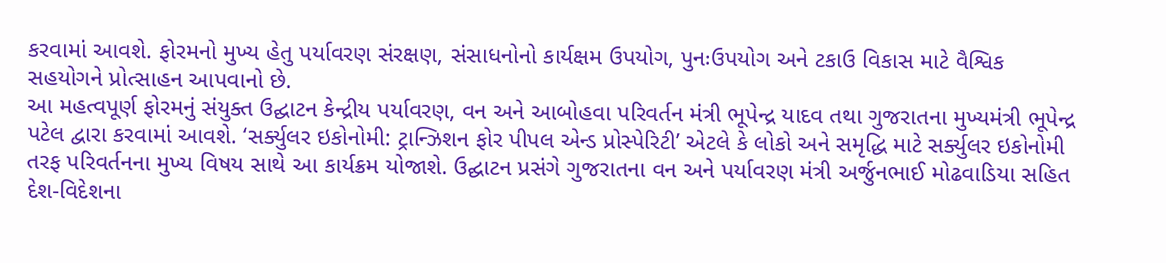કરવામાં આવશે. ફોરમનો મુખ્ય હેતુ પર્યાવરણ સંરક્ષણ, સંસાધનોનો કાર્યક્ષમ ઉપયોગ, પુનઃઉપયોગ અને ટકાઉ વિકાસ માટે વૈશ્વિક સહયોગને પ્રોત્સાહન આપવાનો છે.
આ મહત્વપૂર્ણ ફોરમનું સંયુક્ત ઉદ્ઘાટન કેન્દ્રીય પર્યાવરણ, વન અને આબોહવા પરિવર્તન મંત્રી ભૂપેન્દ્ર યાદવ તથા ગુજરાતના મુખ્યમંત્રી ભૂપેન્દ્ર પટેલ દ્વારા કરવામાં આવશે. ‘સર્ક્યુલર ઇકોનોમી: ટ્રાન્ઝિશન ફોર પીપલ એન્ડ પ્રોસ્પેરિટી’ એટલે કે લોકો અને સમૃદ્ધિ માટે સર્ક્યુલર ઇકોનોમી તરફ પરિવર્તનના મુખ્ય વિષય સાથે આ કાર્યક્રમ યોજાશે. ઉદ્ઘાટન પ્રસંગે ગુજરાતના વન અને પર્યાવરણ મંત્રી અર્જુનભાઈ મોઢવાડિયા સહિત દેશ-વિદેશના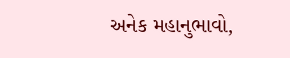અનેક મહાનુભાવો,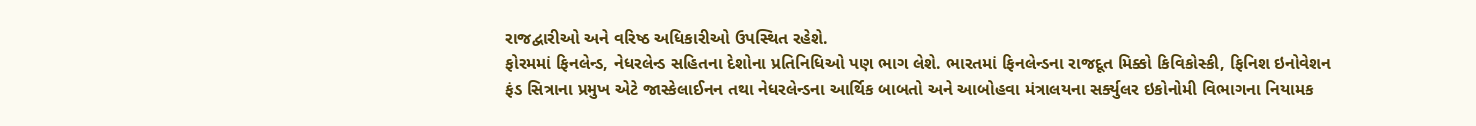રાજદ્વારીઓ અને વરિષ્ઠ અધિકારીઓ ઉપસ્થિત રહેશે.
ફોરમમાં ફિનલેન્ડ, નેધરલેન્ડ સહિતના દેશોના પ્રતિનિધિઓ પણ ભાગ લેશે. ભારતમાં ફિનલેન્ડના રાજદૂત મિક્કો કિવિકોસ્કી, ફિનિશ ઇનોવેશન ફંડ સિત્રાના પ્રમુખ એટે જાસ્કેલાઈનન તથા નેધરલેન્ડના આર્થિક બાબતો અને આબોહવા મંત્રાલયના સર્ક્યુલર ઇકોનોમી વિભાગના નિયામક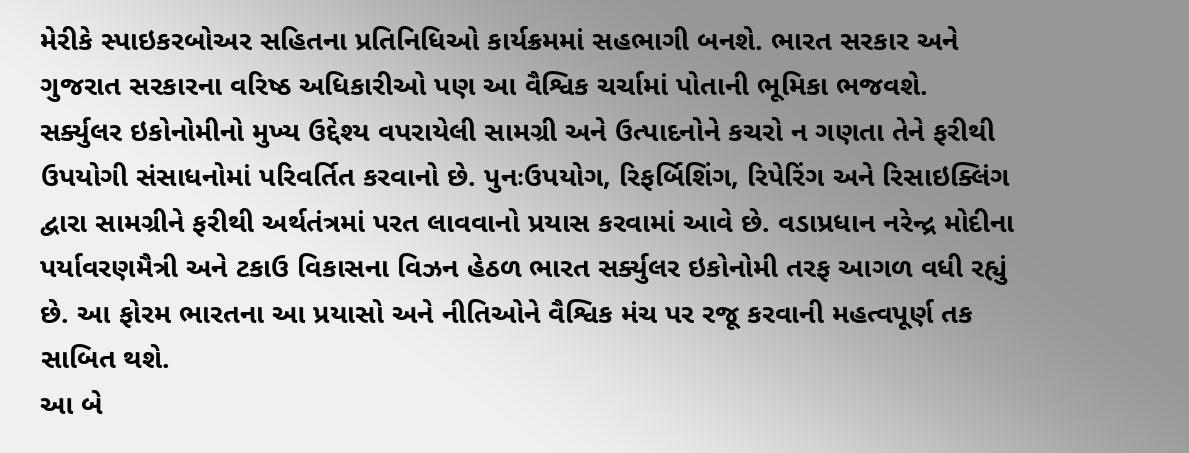મેરીકે સ્પાઇકરબોઅર સહિતના પ્રતિનિધિઓ કાર્યક્રમમાં સહભાગી બનશે. ભારત સરકાર અને ગુજરાત સરકારના વરિષ્ઠ અધિકારીઓ પણ આ વૈશ્વિક ચર્ચામાં પોતાની ભૂમિકા ભજવશે.
સર્ક્યુલર ઇકોનોમીનો મુખ્ય ઉદ્દેશ્ય વપરાયેલી સામગ્રી અને ઉત્પાદનોને કચરો ન ગણતા તેને ફરીથી ઉપયોગી સંસાધનોમાં પરિવર્તિત કરવાનો છે. પુનઃઉપયોગ, રિફર્બિશિંગ, રિપેરિંગ અને રિસાઇક્લિંગ દ્વારા સામગ્રીને ફરીથી અર્થતંત્રમાં પરત લાવવાનો પ્રયાસ કરવામાં આવે છે. વડાપ્રધાન નરેન્દ્ર મોદીના પર્યાવરણમૈત્રી અને ટકાઉ વિકાસના વિઝન હેઠળ ભારત સર્ક્યુલર ઇકોનોમી તરફ આગળ વધી રહ્યું છે. આ ફોરમ ભારતના આ પ્રયાસો અને નીતિઓને વૈશ્વિક મંચ પર રજૂ કરવાની મહત્વપૂર્ણ તક સાબિત થશે.
આ બે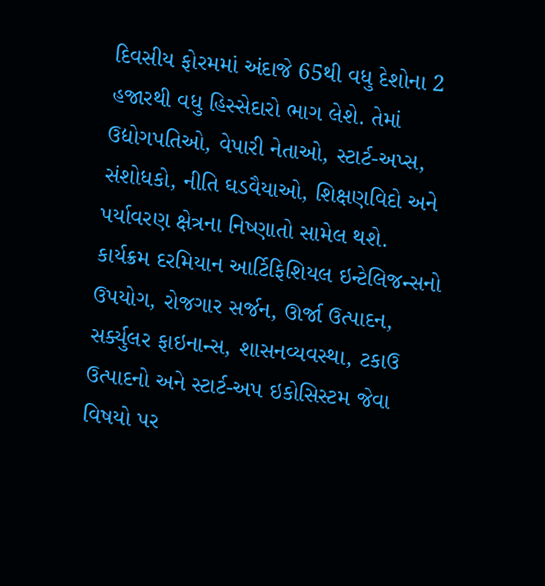દિવસીય ફોરમમાં અંદાજે 65થી વધુ દેશોના 2 હજારથી વધુ હિસ્સેદારો ભાગ લેશે. તેમાં ઉદ્યોગપતિઓ, વેપારી નેતાઓ, સ્ટાર્ટ-અપ્સ, સંશોધકો, નીતિ ઘડવૈયાઓ, શિક્ષણવિદો અને પર્યાવરણ ક્ષેત્રના નિષ્ણાતો સામેલ થશે. કાર્યક્રમ દરમિયાન આર્ટિફિશિયલ ઇન્ટેલિજન્સનો ઉપયોગ, રોજગાર સર્જન, ઊર્જા ઉત્પાદન, સર્ક્યુલર ફાઇનાન્સ, શાસનવ્યવસ્થા, ટકાઉ ઉત્પાદનો અને સ્ટાર્ટ-અપ ઇકોસિસ્ટમ જેવા વિષયો પર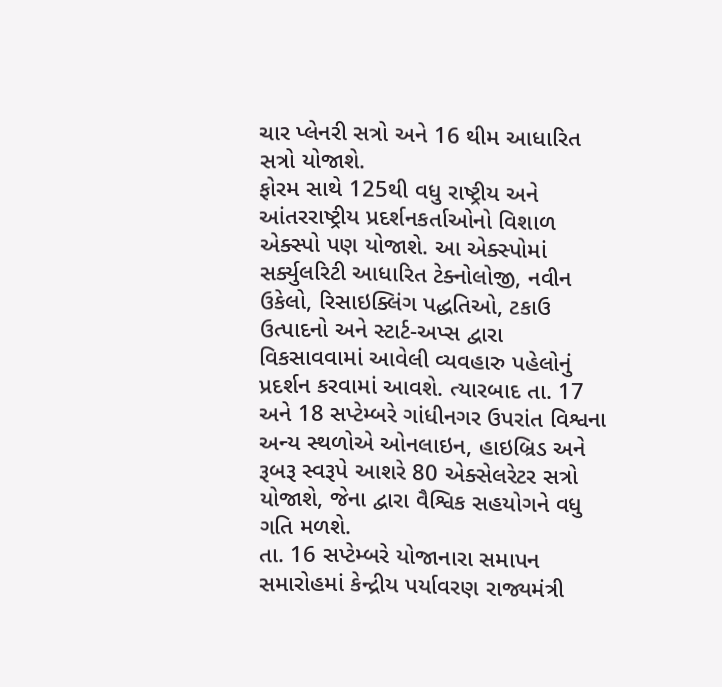ચાર પ્લેનરી સત્રો અને 16 થીમ આધારિત સત્રો યોજાશે.
ફોરમ સાથે 125થી વધુ રાષ્ટ્રીય અને આંતરરાષ્ટ્રીય પ્રદર્શનકર્તાઓનો વિશાળ એક્સ્પો પણ યોજાશે. આ એક્સ્પોમાં સર્ક્યુલરિટી આધારિત ટેક્નોલોજી, નવીન ઉકેલો, રિસાઇક્લિંગ પદ્ધતિઓ, ટકાઉ ઉત્પાદનો અને સ્ટાર્ટ-અપ્સ દ્વારા વિકસાવવામાં આવેલી વ્યવહારુ પહેલોનું પ્રદર્શન કરવામાં આવશે. ત્યારબાદ તા. 17 અને 18 સપ્ટેમ્બરે ગાંધીનગર ઉપરાંત વિશ્વના અન્ય સ્થળોએ ઓનલાઇન, હાઇબ્રિડ અને રૂબરૂ સ્વરૂપે આશરે 80 એક્સેલરેટર સત્રો યોજાશે, જેના દ્વારા વૈશ્વિક સહયોગને વધુ ગતિ મળશે.
તા. 16 સપ્ટેમ્બરે યોજાનારા સમાપન સમારોહમાં કેન્દ્રીય પર્યાવરણ રાજ્યમંત્રી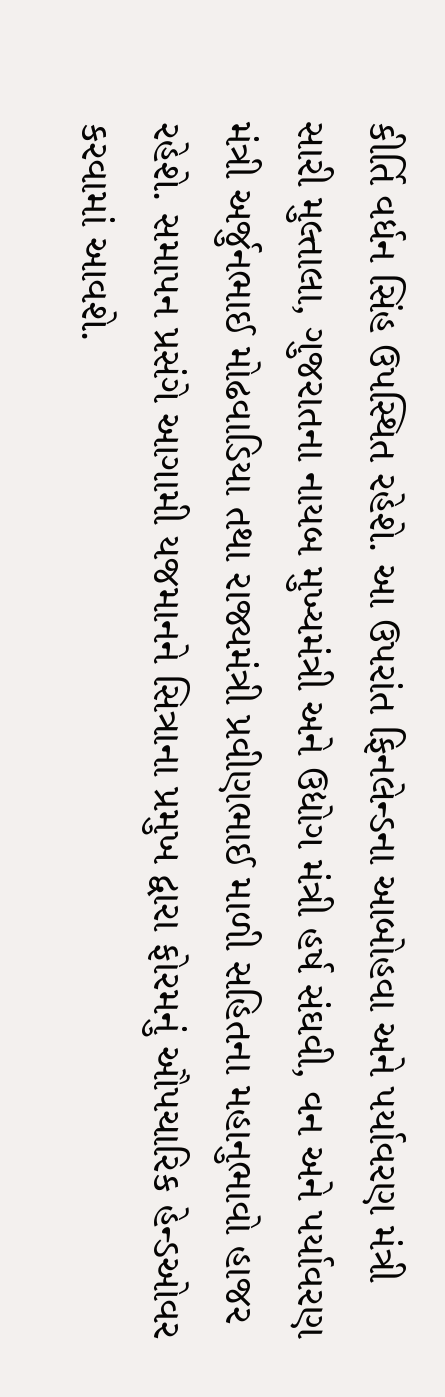કીર્તિ વર્ધન સિંહ ઉપસ્થિત રહેશે. આ ઉપરાંત ફિનલેન્ડના આબોહવા અને પર્યાવરણ મંત્રી સારી મુલ્તાલા, ગુજરાતના નાયબ મુખ્યમંત્રી અને ઉદ્યોગ મંત્રી હર્ષ સંઘવી, વન અને પર્યાવરણ મંત્રી અર્જુનભાઈ મોઢવાડિયા તથા રાજ્યમંત્રી પ્રવીણભાઈ માળી સહિતના મહાનુભાવો હાજર રહેશે. સમાપન પ્રસંગે આગામી યજમાનને સિત્રાના પ્રમુખ દ્વારા ફોરમનું ઔપચારિક હેન્ડઓવર કરવામાં આવશે.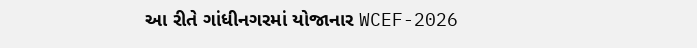આ રીતે ગાંધીનગરમાં યોજાનાર WCEF-2026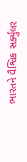ભારતને વૈશ્વિક સર્ક્યુલર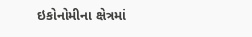ઇકોનોમીના ક્ષેત્રમાં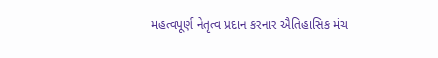મહત્વપૂર્ણ નેતૃત્વ પ્રદાન કરનાર ઐતિહાસિક મંચ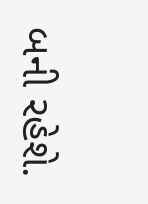બની રહેશે.